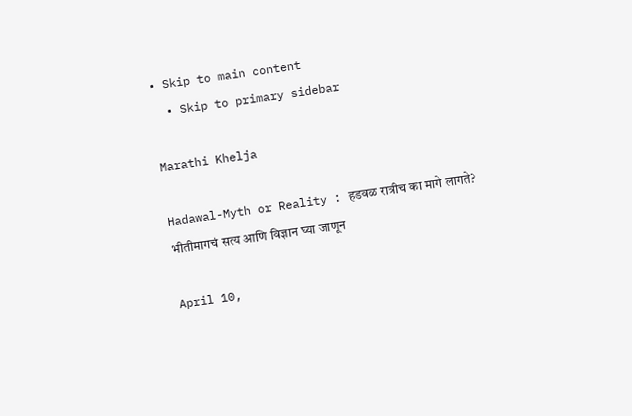• Skip to main content
  • Skip to primary sidebar

Marathi Khelja

Hadawal-Myth or Reality : हडवळ रात्रीच का मागे लागते? भीतीमागचं सत्य आणि विज्ञान घ्या जाणून

April 10,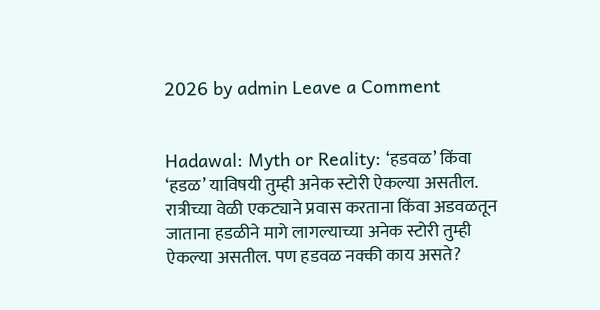2026 by admin Leave a Comment


Hadawal: Myth or Reality: ‘हडवळ’ किंवा ‘हडळ’ याविषयी तुम्ही अनेक स्टोरी ऐकल्या असतील. रात्रीच्या वेळी एकट्याने प्रवास करताना किंवा अडवळतून जाताना हडळीने मागे लागल्याच्या अनेक स्टोरी तुम्ही ऐकल्या असतील. पण हडवळ नक्की काय असते?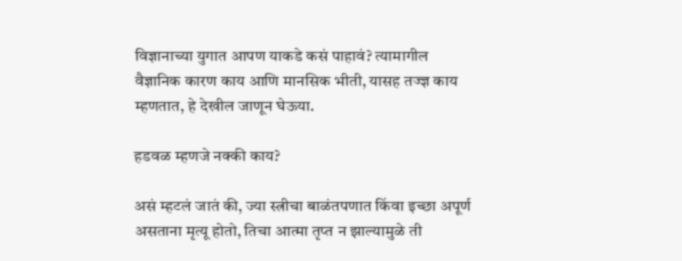विज्ञानाच्या युगात आपण याकडे कसं पाहावं? त्यामागील वैज्ञानिक कारण काय आणि मानसिक भीती, यासह तज्ज्ञ काय म्हणतात, हे देखील जाणून घेऊया.

हडवळ म्हणजे नक्की काय?

असं म्हटलं जातं की, ज्या स्त्रीचा बाळंतपणात किंवा इच्छा अपूर्ण असताना मृत्यू होतो, तिचा आत्मा तृप्त न झाल्यामुळे ती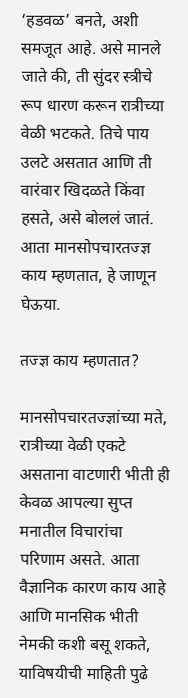‘हडवळ’ बनते, अशी समजूत आहे. असे मानले जाते की, ती सुंदर स्त्रीचे रूप धारण करून रात्रीच्या वेळी भटकते. तिचे पाय उलटे असतात आणि ती वारंवार खिदळते किंवा हसते, असे बोललं जातं. आता मानसोपचारतज्ज्ञ काय म्हणतात, हे जाणून घेऊया.

तज्ज्ञ काय म्हणतात?

मानसोपचारतज्ज्ञांच्या मते, रात्रीच्या वेळी एकटे असताना वाटणारी भीती ही केवळ आपल्या सुप्त मनातील विचारांचा परिणाम असते. आता वैज्ञानिक कारण काय आहे आणि मानसिक भीती नेमकी कशी बसू शकते, याविषयीची माहिती पुढे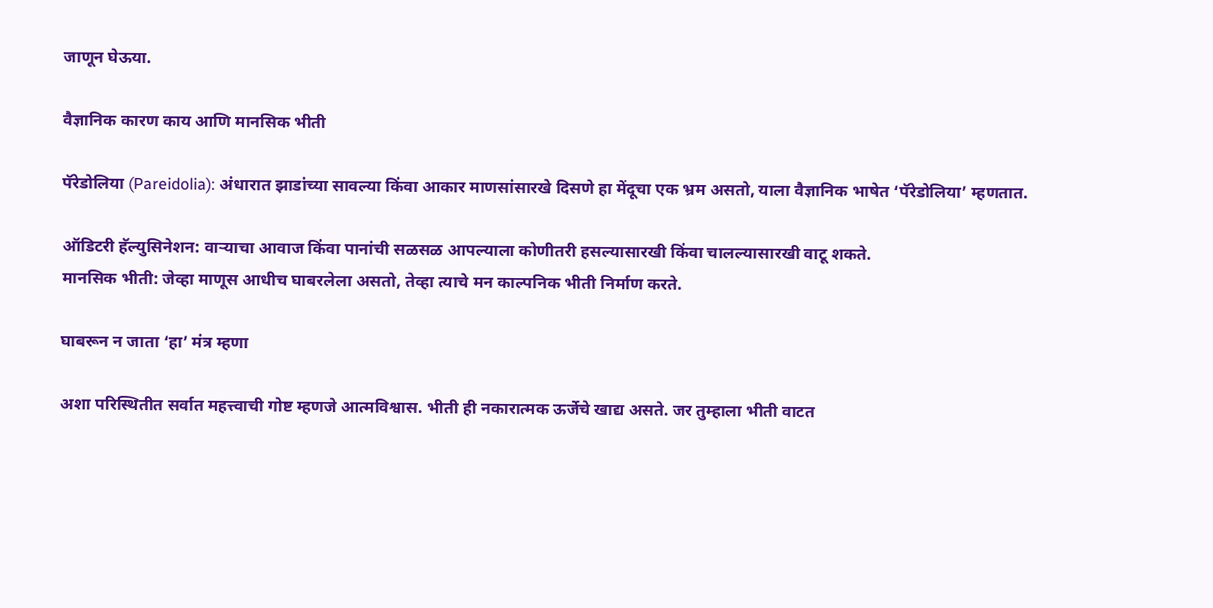जाणून घेऊया.

वैज्ञानिक कारण काय आणि मानसिक भीती

पॅरेडोलिया (Pareidolia): अंधारात झाडांच्या सावल्या किंवा आकार माणसांसारखे दिसणे हा मेंदूचा एक भ्रम असतो, याला वैज्ञानिक भाषेत ‘पॅरेडोलिया’ म्हणतात.

ऑडिटरी हॅल्युसिनेशन: वाऱ्याचा आवाज किंवा पानांची सळसळ आपल्याला कोणीतरी हसल्यासारखी किंवा चालल्यासारखी वाटू शकते.
मानसिक भीती: जेव्हा माणूस आधीच घाबरलेला असतो, तेव्हा त्याचे मन काल्पनिक भीती निर्माण करते.

घाबरून न जाता ‘हा’ मंत्र म्हणा

अशा परिस्थितीत सर्वात महत्त्वाची गोष्ट म्हणजे आत्मविश्वास. भीती ही नकारात्मक ऊर्जेचे खाद्य असते. जर तुम्हाला भीती वाटत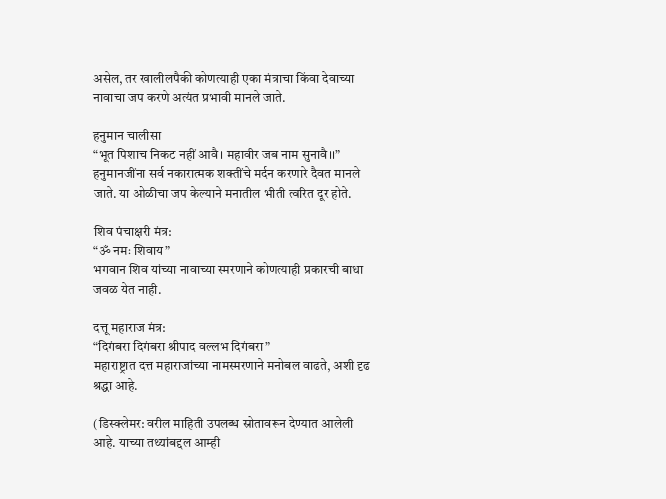असेल, तर खालीलपैकी कोणत्याही एका मंत्राचा किंवा देवाच्या नावाचा जप करणे अत्यंत प्रभावी मानले जाते.

हनुमान चालीसा
“भूत पिशाच निकट नहीं आवै। महावीर जब नाम सुनावै।।”
हनुमानजींना सर्व नकारात्मक शक्तींचे मर्दन करणारे दैवत मानले जाते. या ओळीचा जप केल्याने मनातील भीती त्वरित दूर होते.

शिव पंचाक्षरी मंत्र:
“ॐ नमः शिवाय”
भगवान शिव यांच्या नावाच्या स्मरणाने कोणत्याही प्रकारची बाधा जवळ येत नाही.

दत्तू महाराज मंत्र:
“दिगंबरा दिगंबरा श्रीपाद वल्लभ दिगंबरा”
महाराष्ट्रात दत्त महाराजांच्या नामस्मरणाने मनोबल वाढते, अशी दृढ श्रद्धा आहे.

(डिस्क्लेमर: वरील माहिती उपलब्ध स्रोतावरून देण्यात आलेली आहे. याच्या तथ्यांबद्दल आम्ही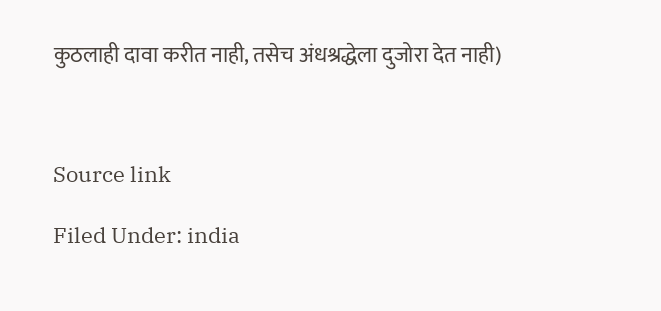कुठलाही दावा करीत नाही, तसेच अंधश्रद्धेला दुजोरा देत नाही)



Source link

Filed Under: india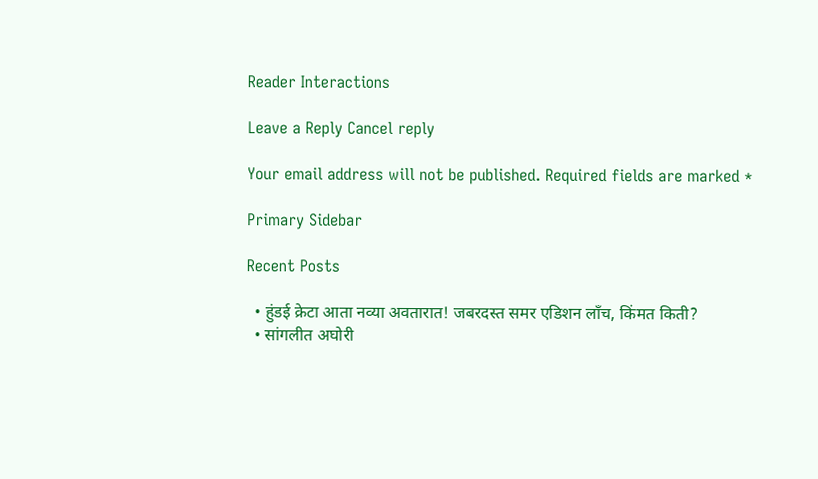Reader Interactions

Leave a Reply Cancel reply

Your email address will not be published. Required fields are marked *

Primary Sidebar

Recent Posts

  • हुंडई क्रेटा आता नव्या अवतारात! जबरदस्त समर एडिशन लाँच, किंमत किती?
  • सांगलीत अघोरी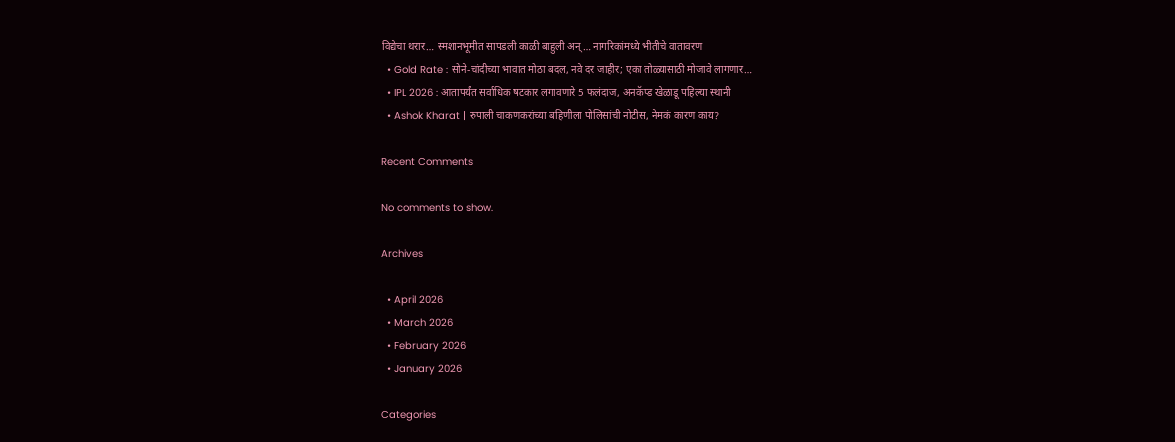विद्येचा थरार… स्मशानभूमीत सापडली काळी बाहुली अन्… नागरिकांमध्ये भीतीचे वातावरण
  • Gold Rate : सोने-चांदीच्या भावात मोठा बदल, नवे दर जाहीर; एका तोळ्यासाठी मोजावे लागणार…
  • IPL 2026 : आतापर्यंत सर्वाधिक षटकार लगावणारे 5 फलंदाज, अनकॅप्ड खेळाडू पहिल्या स्थानी
  • Ashok Kharat | रुपाली चाकणकरांच्या बहिणीला पोलिसांची नोटीस, नेमकं कारण काय?

Recent Comments

No comments to show.

Archives

  • April 2026
  • March 2026
  • February 2026
  • January 2026

Categories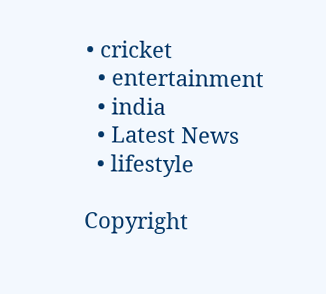• cricket
  • entertainment
  • india
  • Latest News
  • lifestyle

Copyright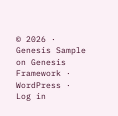© 2026 · Genesis Sample on Genesis Framework · WordPress · Log in